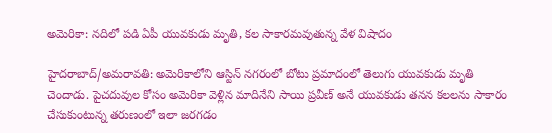అమెరికా: నదిలో పడి ఏపీ యువకుడు మృతి, కల సాకారమవుతున్న వేళ విషాదం

హైదరాబాద్/అమరావతి: అమెరికాలోని ఆస్టిన్ నగరంలో బోటు ప్రమాదంలో తెలుగు యువకుడు మృతి చెందాడు. పైచదువుల కోసం అమెరికా వెళ్లిన మాదినేని సాయి ప్రవీణ్ అనే యువకుడు తనన కలలను సాకారం చేసుకుంటున్న తరుణంలో ఇలా జరగడం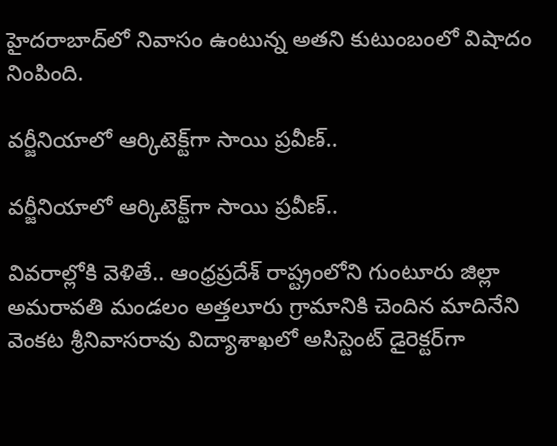హైదరాబాద్‌లో నివాసం ఉంటున్న అతని కుటుంబంలో విషాదం నింపింది.

వర్జీనియాలో ఆర్కిటెక్ట్‌గా సాయి ప్రవీణ్..

వర్జీనియాలో ఆర్కిటెక్ట్‌గా సాయి ప్రవీణ్..

వివరాల్లోకి వెళితే.. ఆంధ్రప్రదేశ్ రాష్ట్రంలోని గుంటూరు జిల్లా అమరావతి మండలం అత్తలూరు గ్రామానికి చెందిన మాదినేని వెంకట శ్రీనివాసరావు విద్యాశాఖలో అసిస్టెంట్ డైరెక్టర్‌గా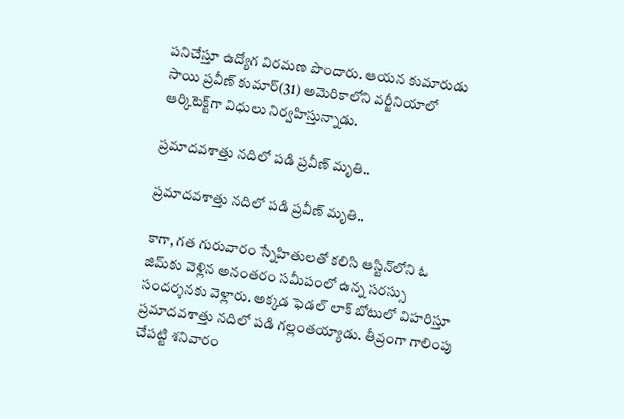పనిచేస్తూ ఉద్యోగ విరమణ పొందారు. ఆయన కుమారుడు సాయి ప్రవీణ్ కుమార్(31) అమెరికాలోని వర్జీనియాలో ఆర్కిటెక్ట్‌గా విధులు నిర్వహిస్తున్నాడు.

ప్రమాదవశాత్తు నదిలో పడి ప్రవీణ్ మృతి..

ప్రమాదవశాత్తు నదిలో పడి ప్రవీణ్ మృతి..

కాగా, గత గురువారం స్నేహితులతో కలిసి ఆస్టిన్‌లోని ఓ జిమ్‌కు వెళ్లిన అనంతరం సమీపంలో ఉన్న సరస్సు సందర్శనకు వెళ్లారు. అక్కడ ఫెడల్ లాక్ బోటులో విహరిస్తూ ప్రమాదవశాత్తు నదిలో పడి గల్లంతయ్యాడు. తీవ్రంగా గాలింపు చేపట్టి శనివారం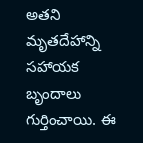అతని మృతదేహాన్ని సహాయక బృందాలు గుర్తించాయి. ఈ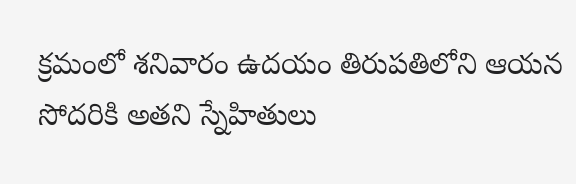క్రమంలో శనివారం ఉదయం తిరుపతిలోని ఆయన సోదరికి అతని స్నేహితులు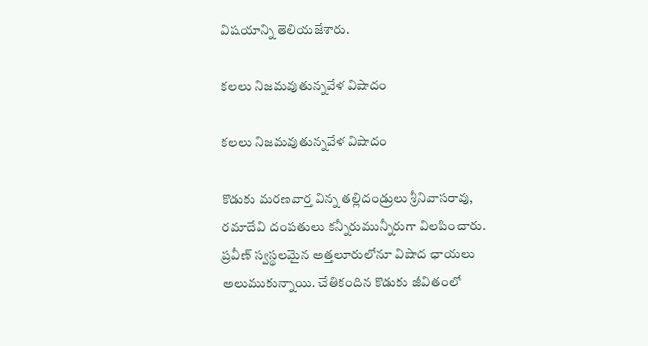విషయాన్ని తెలియజేశారు.

కలలు నిజమవుతున్నవేళ విషాదం

కలలు నిజమవుతున్నవేళ విషాదం

కొడుకు మరణవార్త విన్న తల్లిదండ్రులు శ్రీనివాసరావు, రమాదేవి దంపతులు కన్నీరుమున్నీరుగా విలపించారు. ప్రవీణ్ స్వస్థలమైన అత్తలూరులోనూ విషాద ఛాయలు అలుముకున్నాయి. చేతికందిన కొడుకు జీవితంలో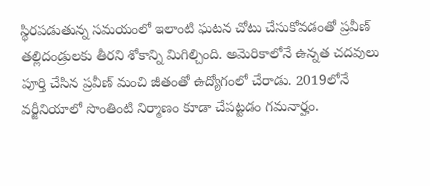స్థిరపడుతున్న సమయంలో ఇలాంటి ఘటన చోటు చేసుకోవడంతో ప్రవీణ్ తల్లిదండ్రులకు తీరని శోకాన్ని మిగిల్చింది. అమెరికాలోనే ఉన్నత చదవులు పూర్తి చేసిన ప్రవీణ్ మంచి జీతంతో ఉద్యోగంలో చేరాడు. 2019లోనే వర్జీనియాలో సొంతింటి నిర్మాణం కూడా చేపట్టడం గమనార్హం.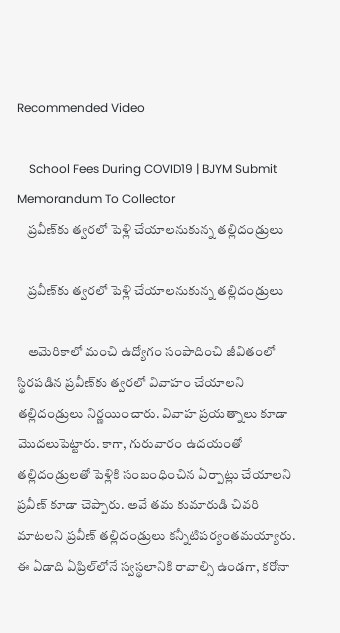Recommended Video

    School Fees During COVID19 | BJYM Submit Memorandum To Collector
    ప్రవీణ్‌కు త్వరలో పెళ్లి చేయాలనుకున్న తల్లిదండ్రులు

    ప్రవీణ్‌కు త్వరలో పెళ్లి చేయాలనుకున్న తల్లిదండ్రులు

    అమెరికాలో మంచి ఉద్యోగం సంపాదించి జీవితంలో స్థిరపడిన ప్రవీణ్‌కు త్వరలో వివాహం చేయాలని తల్లిదండ్రులు నిర్ణయించారు. వివాహ ప్రయత్నాలు కూడా మొదలుపెట్టారు. కాగా, గురువారం ఉదయంతో తల్లిదండ్రులతో పెళ్లికి సంబంధించిన ఏర్పాట్లు చేయాలని ప్రవీణ్ కూడా చెప్పారు. అవే తమ కుమారుడి చివరి మాటలని ప్రవీణ్ తల్లిదండ్రులు కన్నీటిపర్యంతమయ్యారు. ఈ ఏడాది ఏప్రిల్‌లోనే స్వస్థలానికి రావాల్సి ఉండగా, కరోనా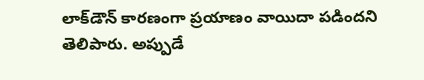లాక్‌డౌన్ కారణంగా ప్రయాణం వాయిదా పడిందని తెలిపారు. అప్పుడే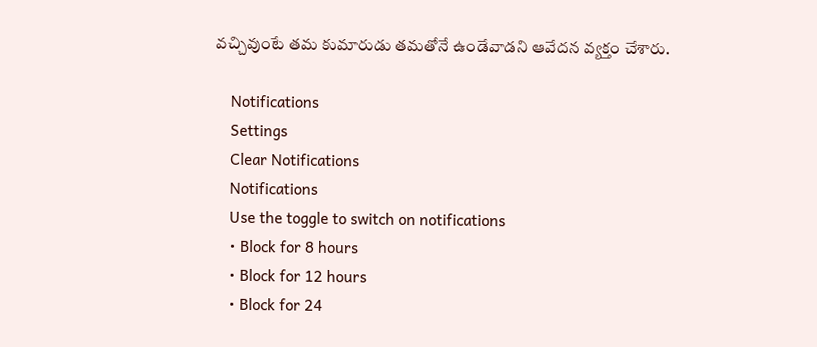వచ్చివుంటే తమ కుమారుడు తమతోనే ఉండేవాడని ఆవేదన వ్యక్తం చేశారు.

    Notifications
    Settings
    Clear Notifications
    Notifications
    Use the toggle to switch on notifications
    • Block for 8 hours
    • Block for 12 hours
    • Block for 24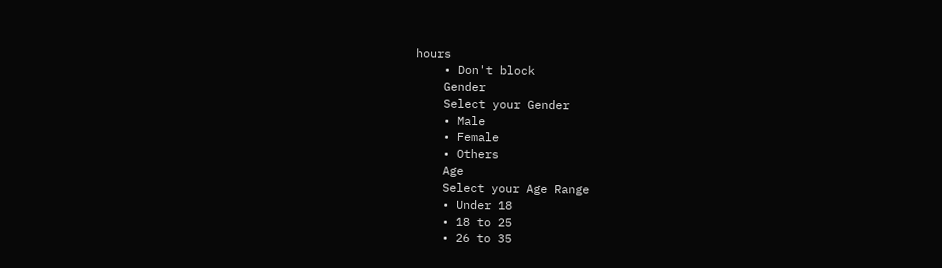hours
    • Don't block
    Gender
    Select your Gender
    • Male
    • Female
    • Others
    Age
    Select your Age Range
    • Under 18
    • 18 to 25
    • 26 to 35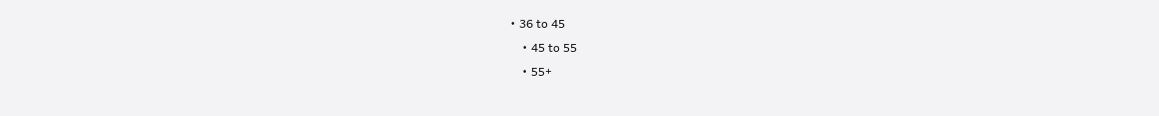• 36 to 45
    • 45 to 55
    • 55+